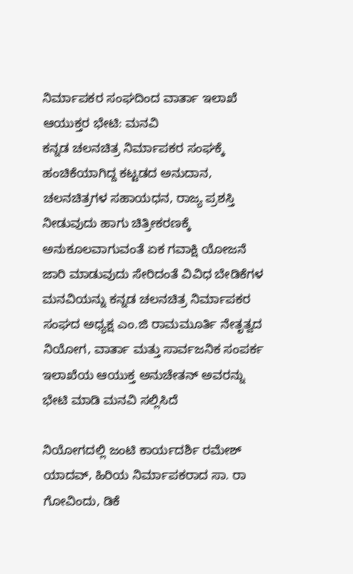ನಿರ್ಮಾಪಕರ ಸಂಘದಿಂದ ವಾರ್ತಾ ಇಲಾಖೆ ಆಯುಕ್ತರ ಭೇಟಿ: ಮನವಿ
ಕನ್ನಡ ಚಲನಚಿತ್ರ ನಿರ್ಮಾಪಕರ ಸಂಘಕ್ಕೆ ಹಂಚಿಕೆಯಾಗಿದ್ದ ಕಟ್ಟಡದ ಅನುದಾನ, ಚಲನಚಿತ್ರಗಳ ಸಹಾಯಧನ, ರಾಜ್ಯ ಪ್ರಶಸ್ತಿ ನೀಡುವುದು ಹಾಗು ಚಿತ್ರೀಕರಣಕ್ಕೆ ಅನುಕೂಲವಾಗುವಂತೆ ಏಕ ಗವಾಕ್ಷಿ ಯೋಜನೆ ಜಾರಿ ಮಾಡುವುದು ಸೇರಿದಂತೆ ವಿವಿಧ ಬೇಡಿಕೆಗಳ ಮನವಿಯನ್ನು ಕನ್ನಡ ಚಲನಚಿತ್ರ ನಿರ್ಮಾಪಕರ ಸಂಘದ ಅಧ್ಯಕ್ಷ ಎಂ.ಜಿ ರಾಮಮೂರ್ತಿ ನೇತೃತ್ವದ ನಿಯೋಗ, ವಾರ್ತಾ ಮತ್ತು ಸಾರ್ವಜನಿಕ ಸಂಪರ್ಕ ಇಲಾಖೆಯ ಆಯುಕ್ತ ಅನುಚೇತನ್ ಅವರನ್ನು ಭೇಟಿ ಮಾಡಿ ಮನವಿ ಸಲ್ಲಿಸಿದೆ

ನಿಯೋಗದಲ್ಲಿ ಜಂಟಿ ಕಾರ್ಯದರ್ಶಿ ರಮೇಶ್ ಯಾದವ್, ಹಿರಿಯ ನಿರ್ಮಾಪಕರಾದ ಸಾ. ರಾ ಗೋವಿಂದು, ಡಿಕೆ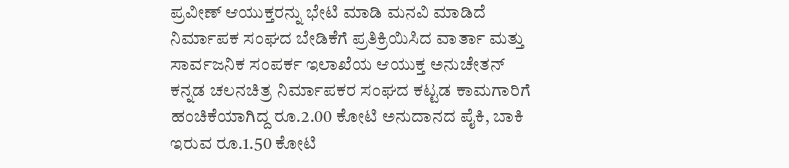ಪ್ರವೀಣ್ ಆಯುಕ್ತರನ್ನು ಭೇಟಿ ಮಾಡಿ ಮನವಿ ಮಾಡಿದೆ
ನಿರ್ಮಾಪಕ ಸಂಘದ ಬೇಡಿಕೆಗೆ ಪ್ರತಿಕ್ರಿಯಿಸಿದ ವಾರ್ತಾ ಮತ್ತು ಸಾರ್ವಜನಿಕ ಸಂಪರ್ಕ ಇಲಾಖೆಯ ಆಯುಕ್ತ ಅನುಚೇತನ್
ಕನ್ನಡ ಚಲನಚಿತ್ರ ನಿರ್ಮಾಪಕರ ಸಂಘದ ಕಟ್ಟಡ ಕಾಮಗಾರಿಗೆ ಹಂಚಿಕೆಯಾಗಿದ್ದ ರೂ.2.00 ಕೋಟಿ ಅನುದಾನದ ಪೈಕಿ, ಬಾಕಿ ಇರುವ ರೂ.1.50 ಕೋಟಿ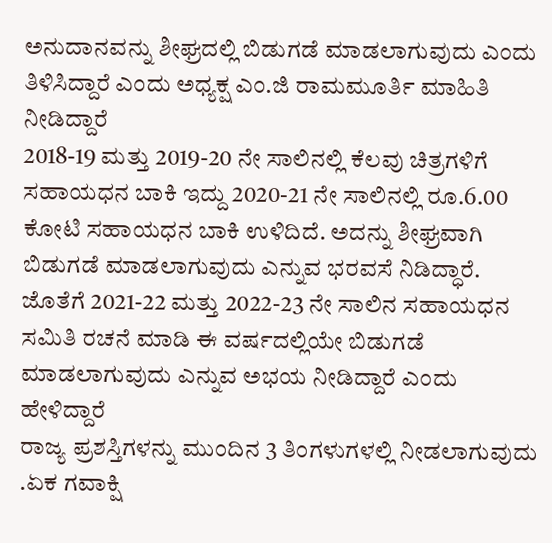ಅನುದಾನವನ್ನು ಶೀಘ್ರದಲ್ಲಿ ಬಿಡುಗಡೆ ಮಾಡಲಾಗುವುದು ಎಂದು ತಿಳಿಸಿದ್ದಾರೆ ಎಂದು ಅಧ್ಯಕ್ಷ ಎಂ.ಜಿ ರಾಮಮೂರ್ತಿ ಮಾಹಿತಿ ನೀಡಿದ್ದಾರೆ
2018-19 ಮತ್ತು 2019-20 ನೇ ಸಾಲಿನಲ್ಲಿ ಕೆಲವು ಚಿತ್ರಗಳಿಗೆ ಸಹಾಯಧನ ಬಾಕಿ ಇದ್ದು 2020-21 ನೇ ಸಾಲಿನಲ್ಲಿ ರೂ.6.00 ಕೋಟಿ ಸಹಾಯಧನ ಬಾಕಿ ಉಳಿದಿದೆ. ಅದನ್ನು ಶೀಘ್ರವಾಗಿ ಬಿಡುಗಡೆ ಮಾಡಲಾಗುವುದು ಎನ್ನುವ ಭರವಸೆ ನಿಡಿದ್ಧಾರೆ. ಜೊತೆಗೆ 2021-22 ಮತ್ತು 2022-23 ನೇ ಸಾಲಿನ ಸಹಾಯಧನ ಸಮಿತಿ ರಚನೆ ಮಾಡಿ ಈ ವರ್ಷದಲ್ಲಿಯೇ ಬಿಡುಗಡೆ ಮಾಡಲಾಗುವುದು ಎನ್ನುವ ಅಭಯ ನೀಡಿದ್ದಾರೆ ಎಂದು ಹೇಳಿದ್ದಾರೆ
ರಾಜ್ಯ ಪ್ರಶಸ್ತಿಗಳನ್ನು ಮುಂದಿನ 3 ತಿಂಗಳುಗಳಲ್ಲಿ ನೀಡಲಾಗುವುದು .ಏಕ ಗವಾಕ್ಷಿ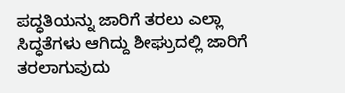ಪದ್ಧತಿಯನ್ನು ಜಾರಿಗೆ ತರಲು ಎಲ್ಲಾ ಸಿದ್ಧತೆಗಳು ಆಗಿದ್ದು ಶೀಘ್ರುದಲ್ಲಿ ಜಾರಿಗೆ ತರಲಾಗುವುದು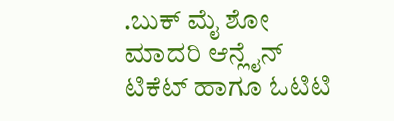.ಬುಕ್ ಮೈ ಶೋ ಮಾದರಿ ಆನ್ಲೈನ್ ಟಿಕೆಟ್ ಹಾಗೂ ಓಟಿಟಿ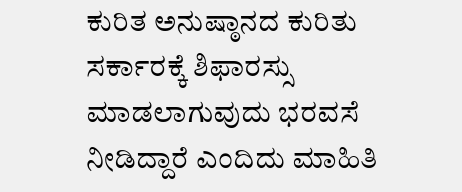ಕುರಿತ ಅನುಷ್ಠಾನದ ಕುರಿತು ಸರ್ಕಾರಕ್ಕೆ ಶಿಫಾರಸ್ಸು ಮಾಡಲಾಗುವುದು ಭರವಸೆ ನೀಡಿದ್ದಾರೆ ಎಂದಿದು ಮಾಹಿತಿ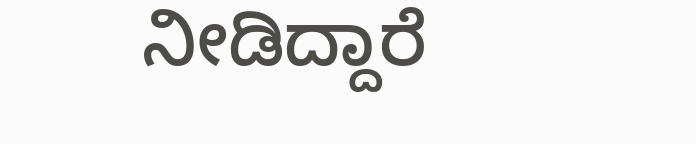ನೀಡಿದ್ದಾರೆ